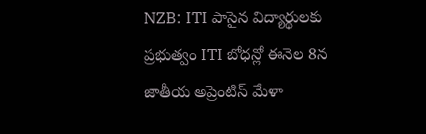NZB: ITI పాసైన విద్యార్థులకు ప్రభుత్వం ITI బోధన్లో ఈనెల 8న జాతీయ అప్రెంటిస్ మేళా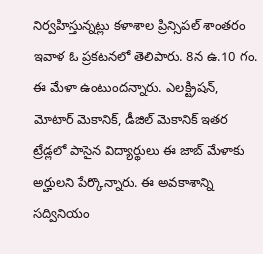నిర్వహిస్తున్నట్లు కళాశాల ప్రిన్సిపల్ శాంతరం ఇవాళ ఓ ప్రకటనలో తెలిపారు. 8న ఉ.10 గం. ఈ మేళా ఉంటుందన్నారు. ఎలక్ట్రిషన్, మోటార్ మెకానిక్, డీజిల్ మెకానిక్ ఇతర ట్రేడ్లలో పాసైన విద్యార్థులు ఈ జాబ్ మేళాకు అర్హులని పేర్కొన్నారు. ఈ అవకాశాన్ని సద్వినియం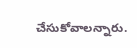చేసుకోవాలన్నారు.